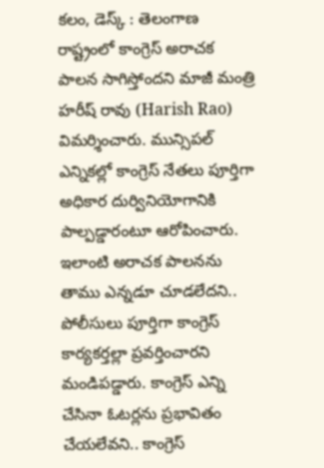కలం, డెస్క్ : తెలంగాణ రాష్ట్రంలో కాంగ్రెస్ అరాచక పాలన సాగిస్తోందని మాజీ మంత్రి హరీష్ రావు (Harish Rao) విమర్శించారు. మున్సిపల్ ఎన్నికల్లో కాంగ్రెస్ నేతలు పూర్తిగా అధికార దుర్వినియోగానికి పాల్పడ్డారంటూ ఆరోపించారు. ఇలాంటి అరాచక పాలనను తాము ఎన్నడూ చూడలేదని.. పోలీసులు పూర్తిగా కాంగ్రెస్ కార్యకర్తల్లా ప్రవర్తించారని మండిపడ్డారు. కాంగ్రెస్ ఎన్ని చేసినా ఓటర్లను ప్రభావితం చేయలేవని.. కాంగ్రెస్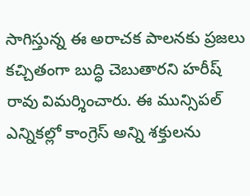సాగిస్తున్న ఈ అరాచక పాలనకు ప్రజలు కచ్చితంగా బుద్ధి చెబుతారని హరీష్ రావు విమర్శించారు. ఈ మున్సిపల్ ఎన్నికల్లో కాంగ్రెస్ అన్ని శక్తులను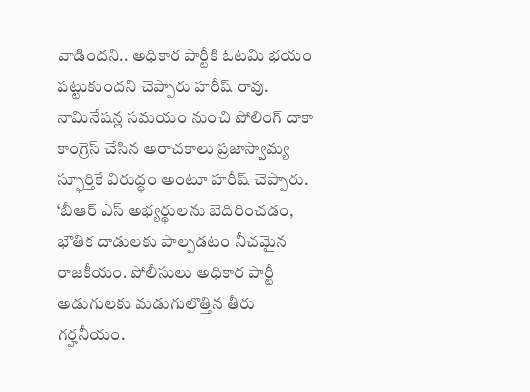వాడిందని.. అధికార పార్టీకి ఓటమి భయం పట్టుకుందని చెప్పారు హరీష్ రావు.
నామినేషన్ల సమయం నుంచి పోలింగ్ దాకా కాంగ్రెస్ చేసిన అరాచకాలు ప్రజాస్వామ్య స్ఫూర్తికే విరుద్ధం అంటూ హరీష్ చెప్పారు. ‘బీఆర్ ఎస్ అభ్యర్థులను బెదిరించడం, భౌతిక దాడులకు పాల్పడటం నీచమైన రాజకీయం. పోలీసులు అధికార పార్టీ అడుగులకు మడుగులొత్తిన తీరు గర్హనీయం.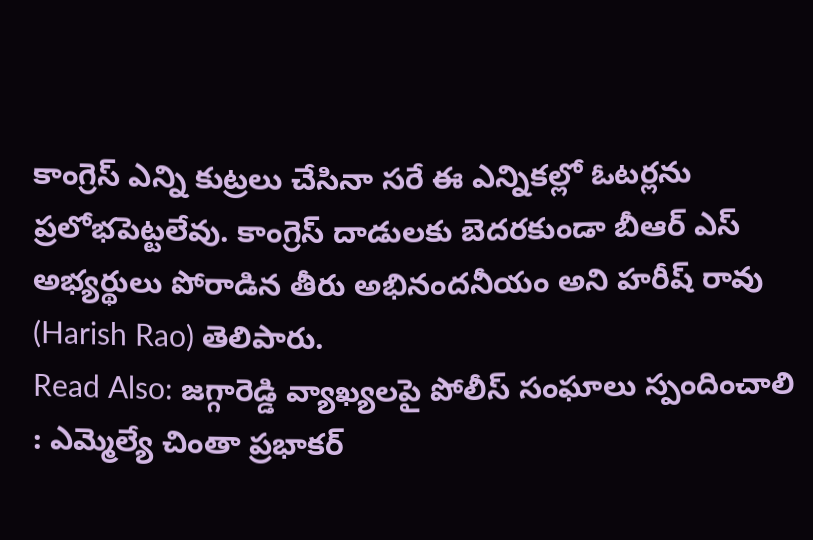కాంగ్రెస్ ఎన్ని కుట్రలు చేసినా సరే ఈ ఎన్నికల్లో ఓటర్లను ప్రలోభపెట్టలేవు. కాంగ్రెస్ దాడులకు బెదరకుండా బీఆర్ ఎస్ అభ్యర్థులు పోరాడిన తీరు అభినందనీయం అని హరీష్ రావు (Harish Rao) తెలిపారు.
Read Also: జగ్గారెడ్డి వ్యాఖ్యలపై పోలీస్ సంఘాలు స్పందించాలి : ఎమ్మెల్యే చింతా ప్రభాకర్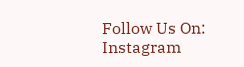Follow Us On: Instagram